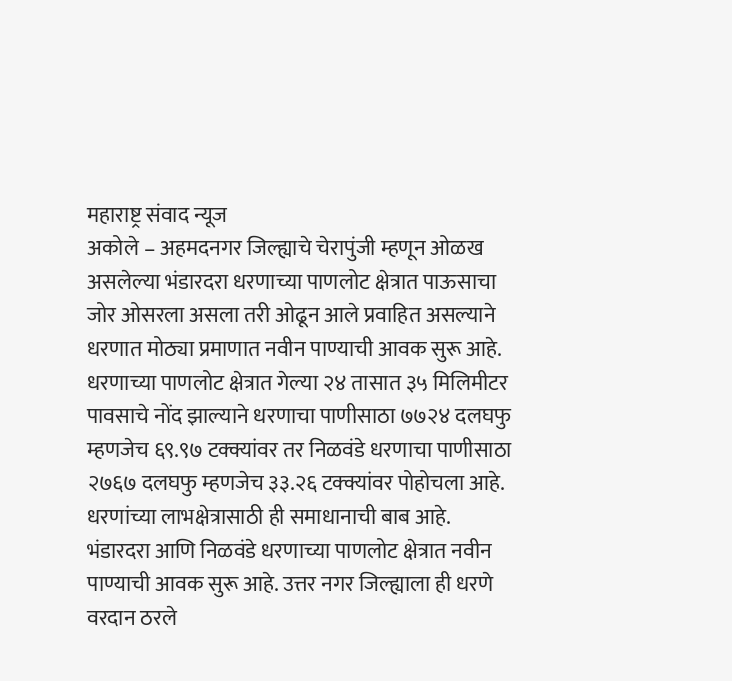महाराष्ट्र संवाद न्यूज
अकोले – अहमदनगर जिल्ह्याचे चेरापुंजी म्हणून ओळख असलेल्या भंडारदरा धरणाच्या पाणलोट क्षेत्रात पाऊसाचा जोर ओसरला असला तरी ओढून आले प्रवाहित असल्याने धरणात मोठ्या प्रमाणात नवीन पाण्याची आवक सुरू आहे. धरणाच्या पाणलोट क्षेत्रात गेल्या २४ तासात ३५ मिलिमीटर पावसाचे नोंद झाल्याने धरणाचा पाणीसाठा ७७२४ दलघफु म्हणजेच ६९.९७ टक्क्यांवर तर निळवंडे धरणाचा पाणीसाठा २७६७ दलघफु म्हणजेच ३३.२६ टक्क्यांवर पोहोचला आहे. धरणांच्या लाभक्षेत्रासाठी ही समाधानाची बाब आहे.
भंडारदरा आणि निळवंडे धरणाच्या पाणलोट क्षेत्रात नवीन पाण्याची आवक सुरू आहे. उत्तर नगर जिल्ह्याला ही धरणे वरदान ठरले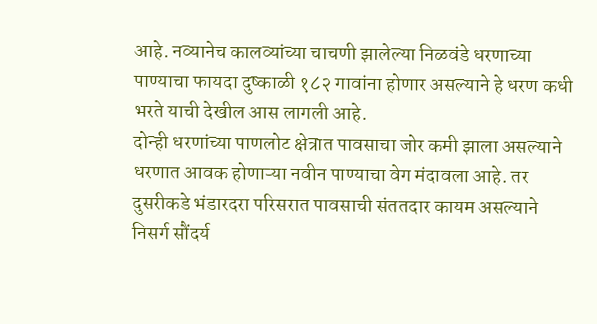आहे. नव्यानेच कालव्यांच्या चाचणी झालेल्या निळवंडे धरणाच्या पाण्याचा फायदा दुष्काळी १८२ गावांना होणार असल्याने हे धरण कधी भरते याची देखील आस लागली आहे.
दोन्ही धरणांच्या पाणलोट क्षेत्रात पावसाचा जोर कमी झाला असल्याने धरणात आवक होणाऱ्या नवीन पाण्याचा वेग मंदावला आहे. तर दुसरीकडे भंडारदरा परिसरात पावसाची संततदार कायम असल्याने निसर्ग सौंदर्य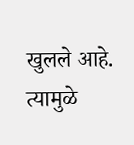खुलले आहे. त्यामुळे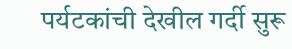पर्यटकांची देखील गर्दी सुरू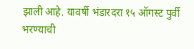झाली आहे. यावर्षी भंडारदरा १५ ऑगस्ट पुर्वी भरण्याची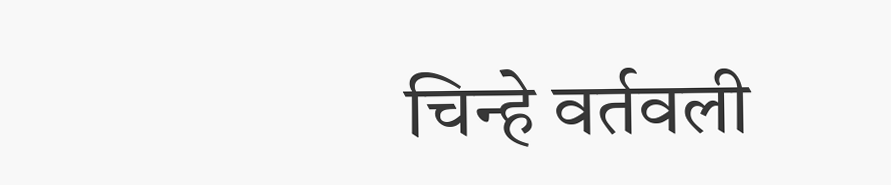चिन्हे वर्तवली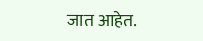जात आहेत.